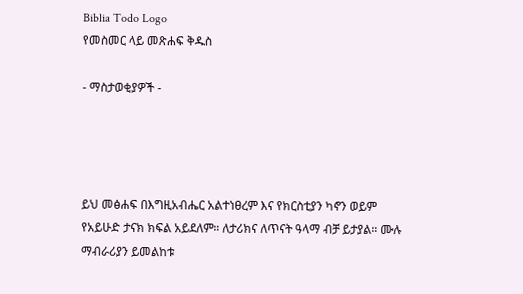Biblia Todo Logo
የመስመር ላይ መጽሐፍ ቅዱስ

- ማስታወቂያዎች -




ይህ መፅሐፍ በእግዚአብሔር አልተነፀረም እና የክርስቲያን ካኖን ወይም የአይሁድ ታናክ ክፍል አይደለም። ለታሪክና ለጥናት ዓላማ ብቻ ይታያል። ሙሉ ማብራሪያን ይመልከቱ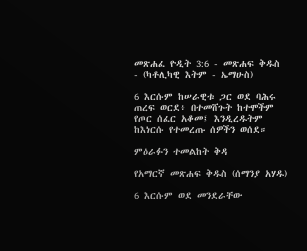መጽሐፈ ዮዲት 3:6 - መጽሐፍ ቅዱስ - (ካቶሊካዊ እትም - ኤማሁስ)

6 እርሱም ከሠራዊቱ ጋር ወደ ባሕሩ ጠረፍ ወርደ፥ በተመሸጉት ከተሞችም የጦር ሰፈር አቆመ፤ እንዲረዱትም ከእነርሱ የተመረጡ ሰዎችን ወሰደ።

ምዕራፉን ተመልከት ቅዳ

የአማርኛ መጽሐፍ ቅዱስ (ሰማንያ አሃዱ)

6 እርሱም ወደ መንደራቸው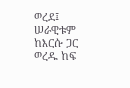ወረደ፤ ሠራዊቱም ከእርሱ ጋር ወረዱ ከፍ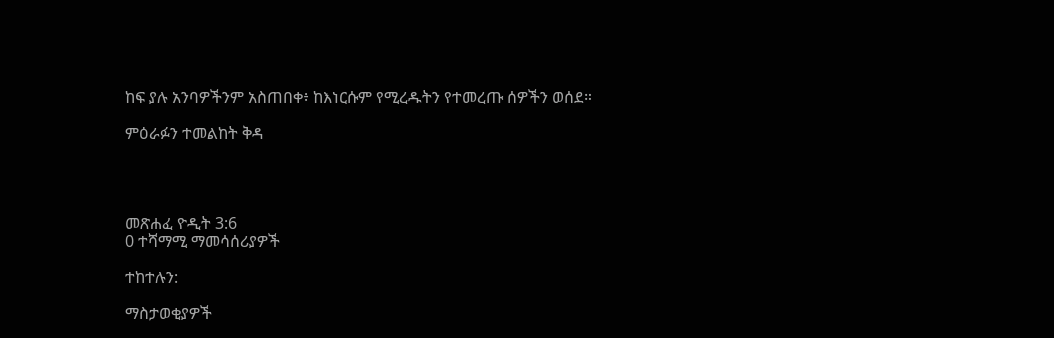ከፍ ያሉ አንባዎችንም አስጠበቀ፥ ከእነርሱም የሚረዱትን የተመረጡ ሰዎችን ወሰደ።

ምዕራፉን ተመልከት ቅዳ




መጽሐፈ ዮዲት 3:6
0 ተሻማሚ ማመሳሰሪያዎች

ተከተሉን:

ማስታወቂያዎች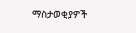ማስታወቂያዎች